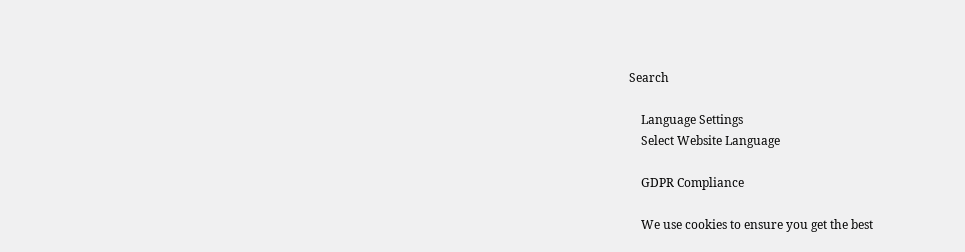Search

    Language Settings
    Select Website Language

    GDPR Compliance

    We use cookies to ensure you get the best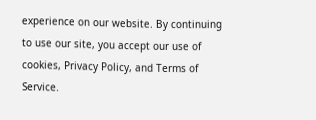experience on our website. By continuing to use our site, you accept our use of cookies, Privacy Policy, and Terms of Service.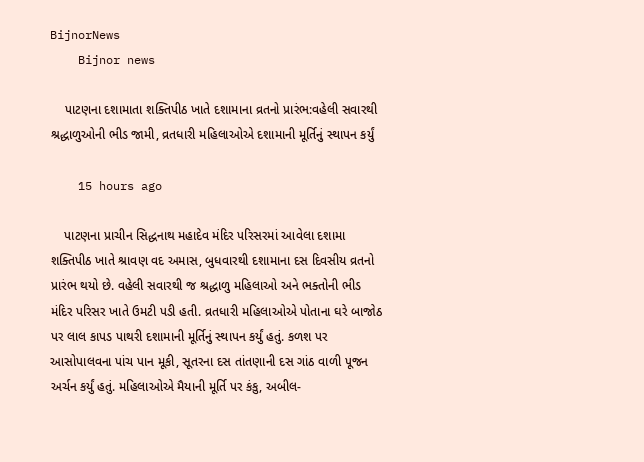BijnorNews
    Bijnor news

    પાટણના દશામાતા શક્તિપીઠ ખાતે દશામાના વ્રતનો પ્રારંભ:વહેલી સવારથી શ્રદ્ધાળુઓની ભીડ જામી, વ્રતધારી મહિલાઓએ દશામાની મૂર્તિનું સ્થાપન કર્યું

    15 hours ago

    પાટણના પ્રાચીન સિદ્ધનાથ મહાદેવ મંદિર પરિસરમાં આવેલા દશામા શક્તિપીઠ ખાતે શ્રાવણ વદ અમાસ, બુધવારથી દશામાના દસ દિવસીય વ્રતનો પ્રારંભ થયો છે. વહેલી સવારથી જ શ્રદ્ધાળુ મહિલાઓ અને ભક્તોની ભીડ મંદિર પરિસર ખાતે ઉમટી પડી હતી. વ્રતધારી મહિલાઓએ પોતાના ઘરે બાજોઠ પર લાલ કાપડ પાથરી દશામાની મૂર્તિનું સ્થાપન કર્યું હતું. કળશ પર આસોપાલવના પાંચ પાન મૂકી, સૂતરના દસ તાંતણાની દસ ગાંઠ વાળી પૂજન અર્ચન કર્યું હતું. મહિલાઓએ મૈયાની મૂર્તિ પર કંકુ, અબીલ-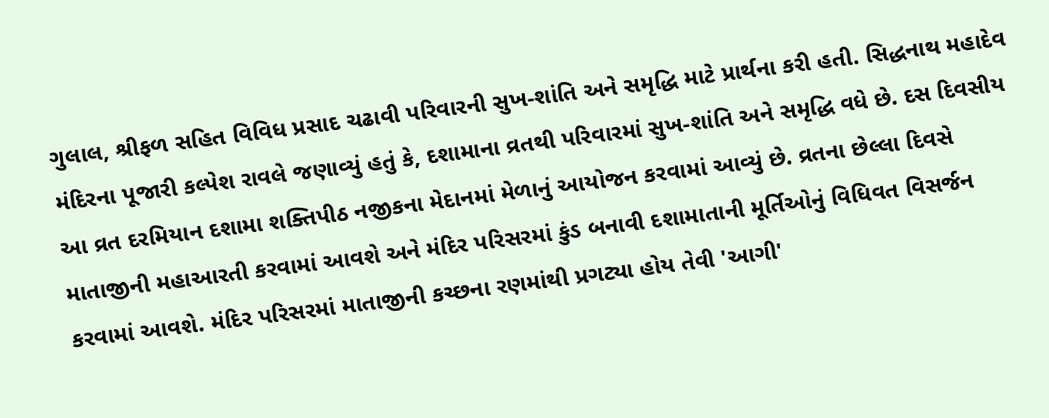ગુલાલ, શ્રીફળ સહિત વિવિધ પ્રસાદ ચઢાવી પરિવારની સુખ-શાંતિ અને સમૃદ્ધિ માટે પ્રાર્થના કરી હતી. સિદ્ધનાથ મહાદેવ મંદિરના પૂજારી કલ્પેશ રાવલે જણાવ્યું હતું કે, દશામાના વ્રતથી પરિવારમાં સુખ-શાંતિ અને સમૃદ્ધિ વધે છે. દસ દિવસીય આ વ્રત દરમિયાન દશામા શક્તિપીઠ નજીકના મેદાનમાં મેળાનું આયોજન કરવામાં આવ્યું છે. વ્રતના છેલ્લા દિવસે માતાજીની મહાઆરતી કરવામાં આવશે અને મંદિર પરિસરમાં કુંડ બનાવી દશામાતાની મૂર્તિઓનું વિધિવત વિસર્જન કરવામાં આવશે. મંદિર પરિસરમાં માતાજીની કચ્છના રણમાંથી પ્રગટ્યા હોય તેવી 'આગી'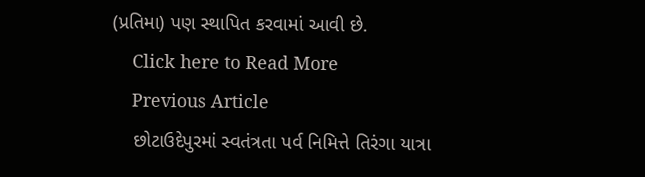(પ્રતિમા) પણ સ્થાપિત કરવામાં આવી છે.
    Click here to Read More
    Previous Article
    છોટાઉદેપુરમાં સ્વતંત્રતા પર્વ નિમિત્તે તિરંગા યાત્રા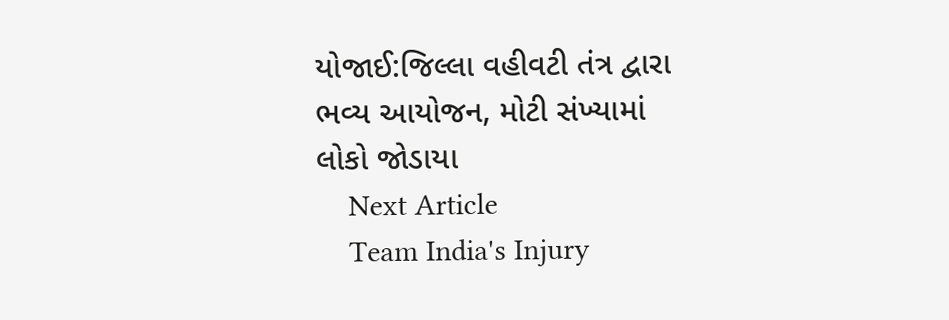યોજાઈ:જિલ્લા વહીવટી તંત્ર દ્વારા ભવ્ય આયોજન, મોટી સંખ્યામાં લોકો જોડાયા
    Next Article
    Team India's Injury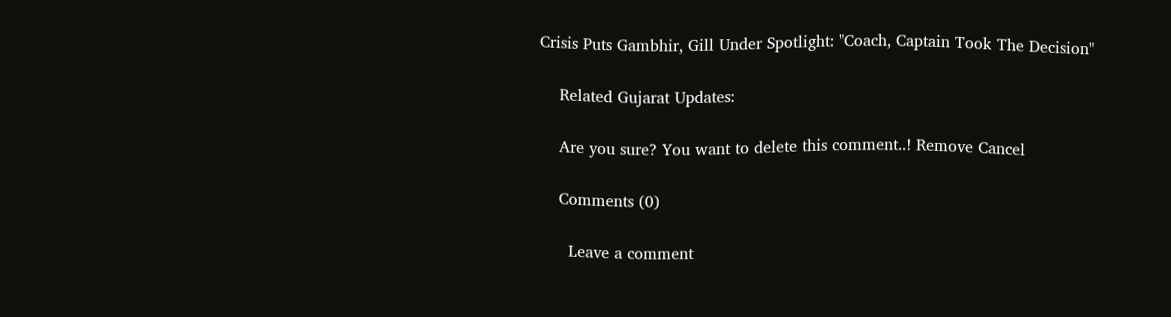Crisis Puts Gambhir, Gill Under Spotlight: "Coach, Captain Took The Decision"

    Related Gujarat Updates:

    Are you sure? You want to delete this comment..! Remove Cancel

    Comments (0)

      Leave a comment